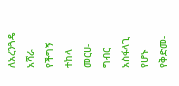ለአረንጓዴ አሻራ የችግኝ ተከላ መርሀ-ግብር አስፋላጊ የሆኑ የቅድመ-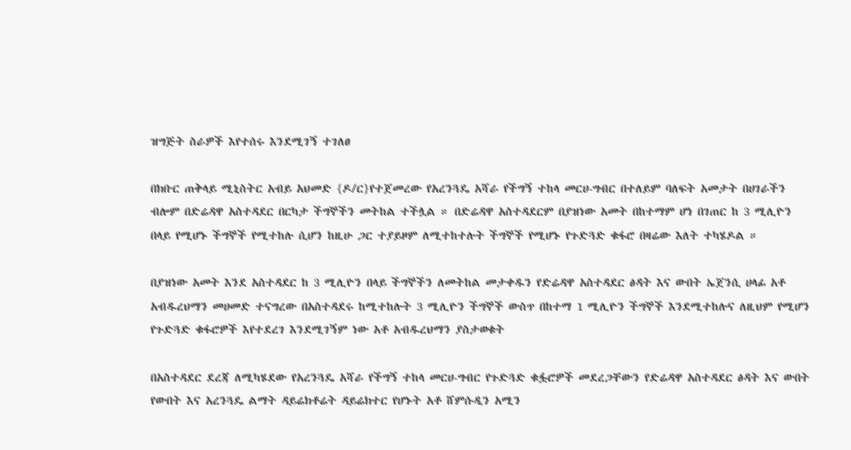ዝግጅት ስራዎች እየተሰሩ እንደሚገኝ ተገለፀ

በክቡር ጠቅላይ ሚኒስትር አብይ አህመድ {ዶ/ር}የተጀመረው የአረንጓዴ አሻራ የችግኝ ተከላ መርሀ-ግብር በተለይም ባለፍት አመታት በሀገራችን ብሎም በድሬዳዋ አስተዳደር በርካታ ችግኞችን መትከል ተችሏል ። በድሬዳዋ አስተዳደርም በያዝነው አመት በከተማም ሆነ በገጠር ከ 3 ሚሊዮን በላይ የሚሆኑ ችግኞች የሚተከሉ ሲሆን ከዚሁ ጋር ተያይዞም ለሚተከተሉት ችግኞች የሚሆኑ የጉድጓድ ቁፋሮ በዛሬው እለት ተካሄዶል ።

በያዝነው አመት እንደ አስተዳደር ከ 3 ሚሊዮን በላይ ችግኞችን ለመትከል መታቀዱን የድሬዳዋ አስተዳደር ፅዳት እና ውበት ኤጀንሲ ሀላፊ አቶ አብዱረህማን መሀመድ ተናግረው በአስተዳደሩ ከሚተከሉት 3 ሚሊዮን ችግኞች ውስጥ በከተማ 1 ሚሊዮን ችግኞች እንደሚተከሉና ለዚህም የሚሆን የጉድጓድ ቁፋሮዎች እየተደረገ እንደሚገኝም ነው አቶ አብዱረህማን ያስታወቁት

በአስተዳደር ደረጃ ለሚካሄደው የአረንጓዴ አሻራ የችግኝ ተከላ መርሀ-ግብር የጉድጓድ ቁፏሮዎች መደረጋቸውን የድሬዳዋ አስተዳደር ፅዳት እና ውበት የውበት እና አረንጓዴ ልማት ዳይሬክቶሬት ዳይሬክተር የሆኑት አቶ ሸምሱዲን አሚን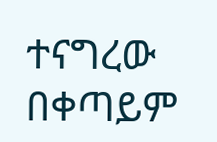ተናግረው በቀጣይም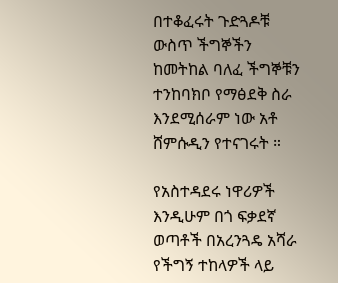በተቆፈሩት ጉድጓዶቹ ውስጥ ችግኞችን ከመትከል ባለፈ ችግኞቹን ተንከባክቦ የማፅደቅ ስራ እንደሚሰራም ነው አቶ ሸምሱዲን የተናገሩት ።

የአስተዳደሩ ነዋሪዎች እንዲሁም በጎ ፍቃደኛ ወጣቶች በአረንጓዴ አሻራ የችግኝ ተከላዎች ላይ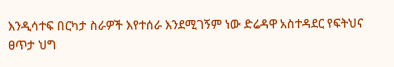እንዲሳተፍ በርካታ ስራዎች እየተሰራ እንደሚገኝም ነው ድሬዳዋ አስተዳደር የፍትህና ፀጥታ ህግ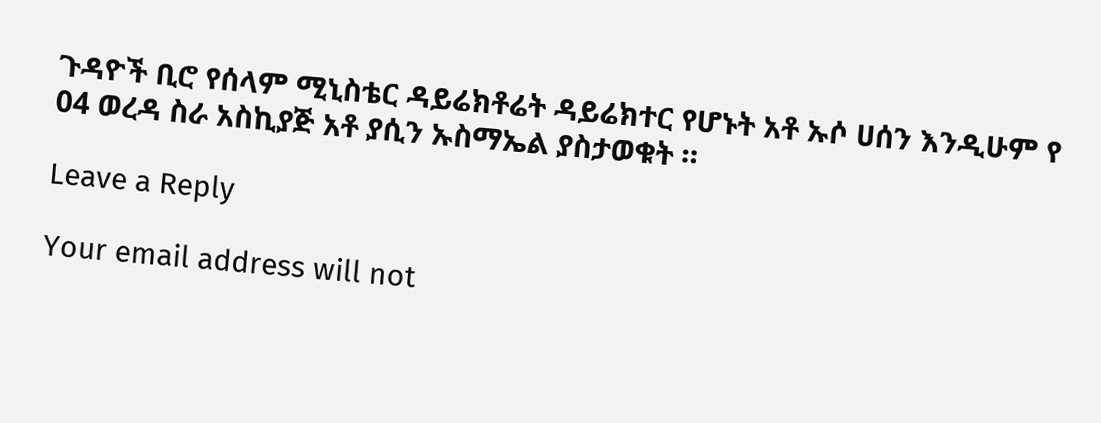ጉዳዮች ቢሮ የሰላም ሚኒስቴር ዳይሬክቶሬት ዳይሬክተር የሆኑት አቶ ኡሶ ሀሰን እንዲሁም የ 04 ወረዳ ስራ አስኪያጅ አቶ ያሲን ኡስማኤል ያስታወቁት ።

Leave a Reply

Your email address will not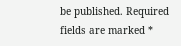be published. Required fields are marked *